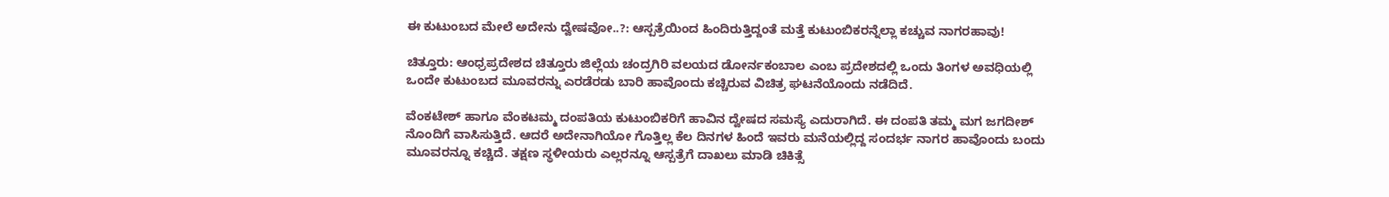ಈ ಕುಟುಂಬದ ಮೇಲೆ ಅದೇನು ದ್ವೇಷವೋ..?: ಆಸ್ಪತ್ರೆಯಿಂದ ಹಿಂದಿರುತ್ತಿದ್ದಂತೆ ಮತ್ತೆ ಕುಟುಂಬಿಕರನ್ನೆಲ್ಲಾ ಕಚ್ಚುವ ನಾಗರಹಾವು!

ಚಿತ್ತೂರು: ಆಂಧ್ರಪ್ರದೇಶದ ಚಿತ್ತೂರು ಜಿಲ್ಲೆಯ ಚಂದ್ರಗಿರಿ ವಲಯದ ಡೋರ್ನಕಂಬಾಲ ಎಂಬ ಪ್ರದೇಶದಲ್ಲಿ ಒಂದು ತಿಂಗಳ ಅವಧಿಯಲ್ಲಿ ಒಂದೇ ಕುಟುಂಬದ ಮೂವರನ್ನು ಎರಡೆರಡು ಬಾರಿ ಹಾವೊಂದು ಕಚ್ಚಿರುವ ವಿಚಿತ್ರ ಘಟನೆಯೊಂದು ನಡೆದಿದೆ.

ವೆಂಕಟೇಶ್ ಹಾಗೂ ವೆಂಕಟಮ್ಮ ದಂಪತಿಯ ಕುಟುಂಬಿಕರಿಗೆ ಹಾವಿನ ದ್ವೇಷದ ಸಮಸ್ಯೆ ಎದುರಾಗಿದೆ. ಈ ದಂಪತಿ ತಮ್ಮ ಮಗ ಜಗದೀಶ್ ನೊಂದಿಗೆ ವಾಸಿಸುತ್ತಿದೆ. ಆದರೆ ಅದೇನಾಗಿಯೋ ಗೊತ್ತಿಲ್ಲ ಕೆಲ ದಿನಗಳ ಹಿಂದೆ ಇವರು ಮನೆಯಲ್ಲಿದ್ದ ಸಂದರ್ಭ ನಾಗರ ಹಾವೊಂದು ಬಂದು ಮೂವರನ್ನೂ ಕಚ್ಚಿದೆ. ತಕ್ಷಣ ಸ್ಥಳೀಯರು ಎಲ್ಲರನ್ನೂ ಆಸ್ಪತ್ರೆಗೆ ದಾಖಲು ಮಾಡಿ ಚಿಕಿತ್ಸೆ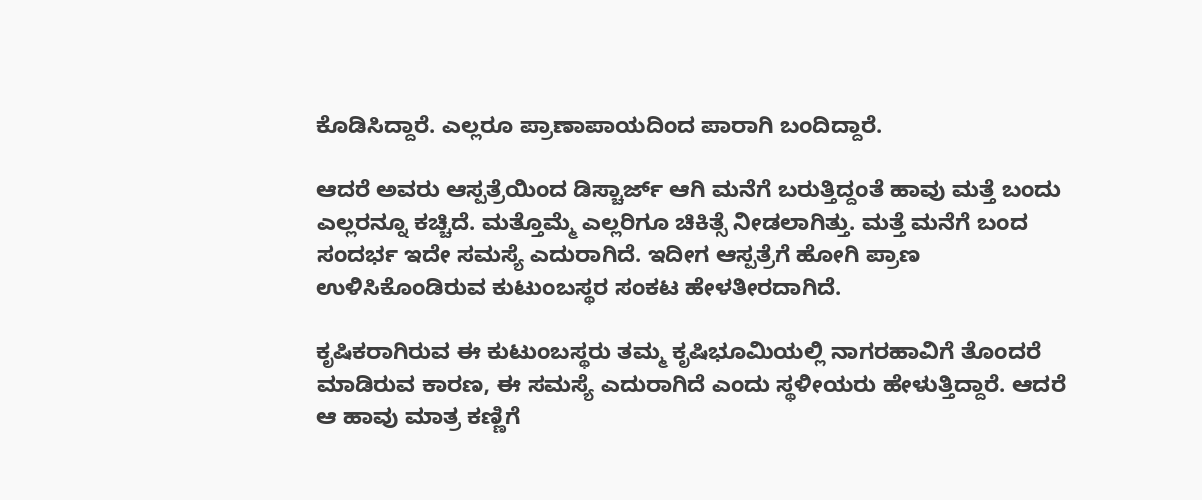ಕೊಡಿಸಿದ್ದಾರೆ. ಎಲ್ಲರೂ ಪ್ರಾಣಾಪಾಯದಿಂದ ಪಾರಾಗಿ ಬಂದಿದ್ದಾರೆ.

ಆದರೆ ಅವರು ಆಸ್ಪತ್ರೆಯಿಂದ ಡಿಸ್ಚಾರ್ಜ್ ಆಗಿ ಮನೆಗೆ ಬರುತ್ತಿದ್ದಂತೆ ಹಾವು ಮತ್ತೆ ಬಂದು ಎಲ್ಲರನ್ನೂ ಕಚ್ಚಿದೆ. ಮತ್ತೊಮ್ಮೆ ಎಲ್ಲರಿಗೂ ಚಿಕಿತ್ಸೆ ನೀಡಲಾಗಿತ್ತು. ಮತ್ತೆ ಮನೆಗೆ ಬಂದ ಸಂದರ್ಭ ಇದೇ ಸಮಸ್ಯೆ ಎದುರಾಗಿದೆ. ಇದೀಗ ಆಸ್ಪತ್ರೆಗೆ ಹೋಗಿ ಪ್ರಾಣ ಉಳಿಸಿಕೊಂಡಿರುವ ಕುಟುಂಬಸ್ಥರ ಸಂಕಟ ಹೇಳತೀರದಾಗಿದೆ.

ಕೃಷಿಕರಾಗಿರುವ ಈ ಕುಟುಂಬಸ್ಥರು ತಮ್ಮ ಕೃಷಿಭೂಮಿಯಲ್ಲಿ ನಾಗರಹಾವಿಗೆ ತೊಂದರೆ ಮಾಡಿರುವ ಕಾರಣ, ಈ ಸಮಸ್ಯೆ ಎದುರಾಗಿದೆ ಎಂದು ಸ್ಥಳೀಯರು ಹೇಳುತ್ತಿದ್ದಾರೆ. ಆದರೆ ಆ ಹಾವು ಮಾತ್ರ ಕಣ್ಣಿಗೆ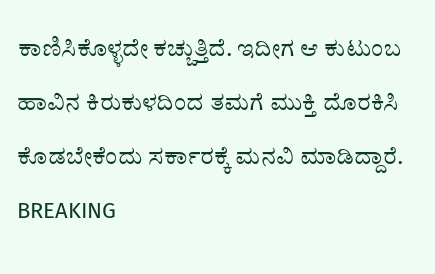ಕಾಣಿಸಿಕೊಳ್ಳದೇ ಕಚ್ಚುತ್ತಿದೆ. ಇದೀಗ ಆ ಕುಟುಂಬ ಹಾವಿನ ಕಿರುಕುಳದಿಂದ ತಮಗೆ ಮುಕ್ತಿ ದೊರಕಿಸಿ ಕೊಡಬೇಕೆಂದು ಸರ್ಕಾರಕ್ಕೆ ಮನವಿ ಮಾಡಿದ್ದಾರೆ.
BREAKING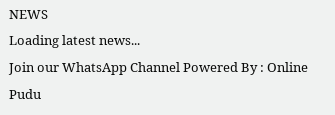NEWS
Loading latest news...
Join our WhatsApp Channel Powered By : Online Pudu